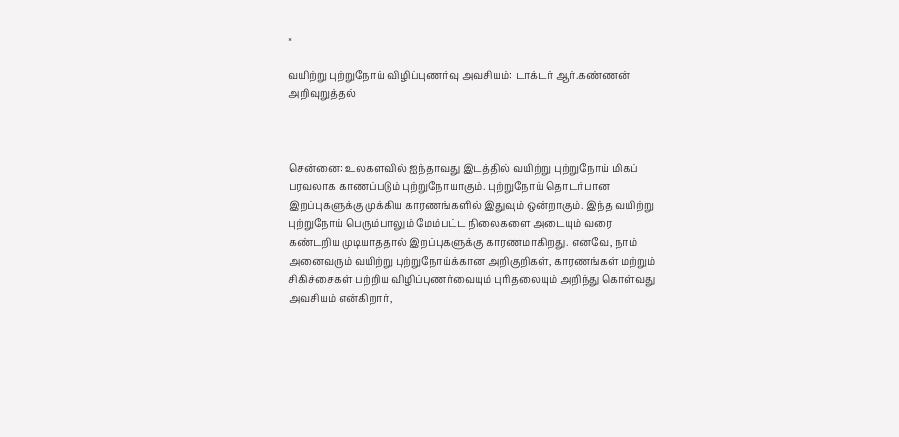×

வயிற்று புற்றுநோய் விழிப்புணர்வு அவசியம்: டாக்டர் ஆர்.கண்ணன் அறிவுறுத்தல்



சென்னை: உலகளவில் ஐந்தாவது இடத்தில் வயிற்று புற்றுநோய் மிகப் பரவலாக காணப்படும் புற்றுநோயாகும். புற்றுநோய் தொடர்பான இறப்புகளுக்கு முக்கிய காரணங்களில் இதுவும் ஒன்றாகும். இந்த வயிற்று புற்றுநோய் பெரும்பாலும் மேம்பட்ட நிலைகளை அடையும் வரை கண்டறிய முடியாததால் இறப்புகளுக்கு காரணமாகிறது. எனவே, நாம் அனைவரும் வயிற்று புற்றுநோய்க்கான அறிகுறிகள், காரணங்கள் மற்றும் சிகிச்சைகள் பற்றிய விழிப்புணர்வையும் புரிதலையும் அறிந்து கொள்வது அவசியம் என்கிறார்,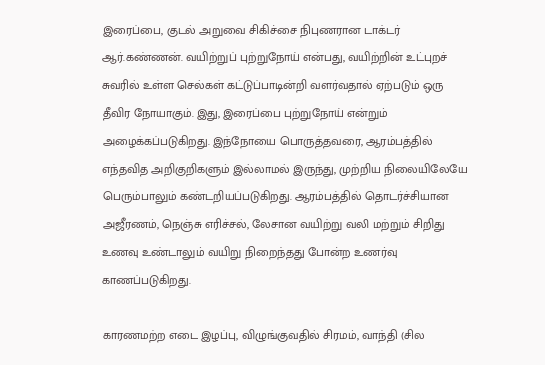இரைப்பை, குடல் அறுவை சிகிச்சை நிபுணரான டாக்டர் ஆர்.கண்ணன். வயிற்றுப் புற்றுநோய் என்பது, வயிற்றின் உட்புறச் சுவரில் உள்ள செல்கள் கட்டுப்பாடின்றி வளர்வதால் ஏற்படும் ஒரு தீவிர நோயாகும். இது, இரைப்பை புற்றுநோய் என்றும் அழைக்கப்படுகிறது. இந்நோயை பொருத்தவரை, ஆரம்பத்தில் எந்தவித அறிகுறிகளும் இல்லாமல் இருந்து, முற்றிய நிலையிலேயே பெரும்பாலும் கண்டறியப்படுகிறது. ஆரம்பத்தில் தொடர்ச்சியான அஜீரணம், நெஞ்சு எரிச்சல், லேசான வயிற்று வலி மற்றும் சிறிது உணவு உண்டாலும் வயிறு நிறைந்தது போன்ற உணர்வு காணப்படுகிறது.

காரணமற்ற எடை இழப்பு, விழுங்குவதில் சிரமம், வாந்தி (சில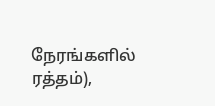நேரங்களில் ரத்தம்),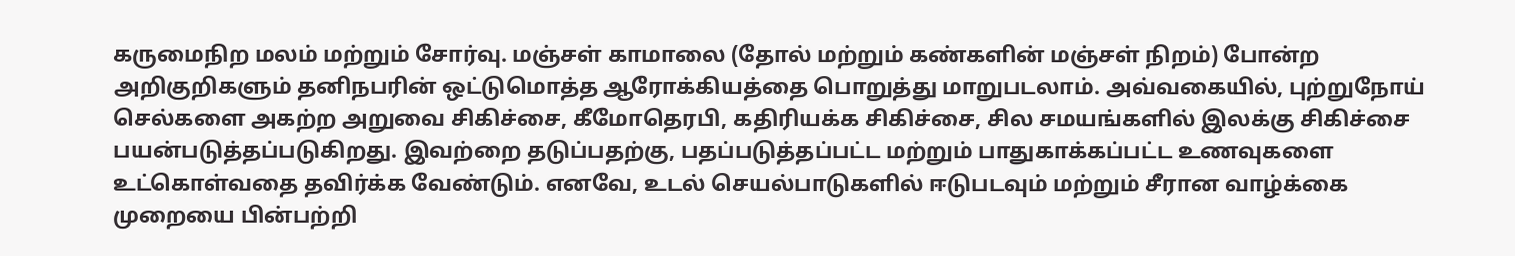கருமைநிற மலம் மற்றும் சோர்வு. மஞ்சள் காமாலை (தோல் மற்றும் கண்களின் மஞ்சள் நிறம்) போன்ற அறிகுறிகளும் தனிநபரின் ஒட்டுமொத்த ஆரோக்கியத்தை பொறுத்து மாறுபடலாம். அவ்வகையில், புற்றுநோய் செல்களை அகற்ற அறுவை சிகிச்சை, கீமோதெரபி, கதிரியக்க சிகிச்சை, சில சமயங்களில் இலக்கு சிகிச்சை பயன்படுத்தப்படுகிறது. இவற்றை தடுப்பதற்கு, பதப்படுத்தப்பட்ட மற்றும் பாதுகாக்கப்பட்ட உணவுகளை உட்கொள்வதை தவிர்க்க வேண்டும். எனவே, உடல் செயல்பாடுகளில் ஈடுபடவும் மற்றும் சீரான வாழ்க்கை முறையை பின்பற்றி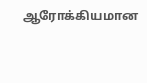ஆரோக்கியமான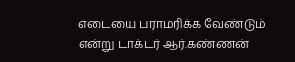எடையை பராமரிக்க வேண்டும் என்று டாக்டர் ஆர்.கண்ணன்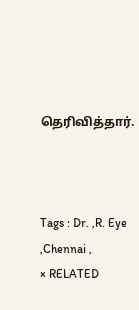தெரிவித்தார்.



Tags : Dr. ,R. Eye ,Chennai ,
× RELATED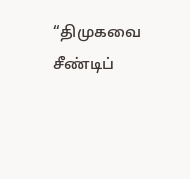“திமுகவை சீண்டிப்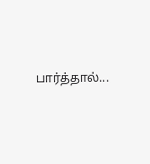பார்த்தால்...